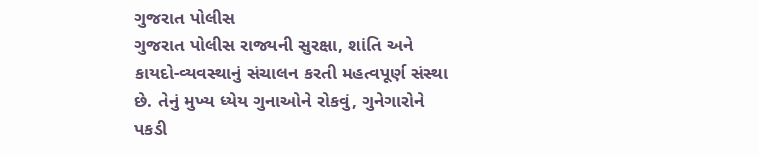ગુજરાત પોલીસ
ગુજરાત પોલીસ રાજ્યની સુરક્ષા, શાંતિ અને કાયદો-વ્યવસ્થાનું સંચાલન કરતી મહત્વપૂર્ણ સંસ્થા છે. તેનું મુખ્ય ધ્યેય ગુનાઓને રોકવું, ગુનેગારોને પકડી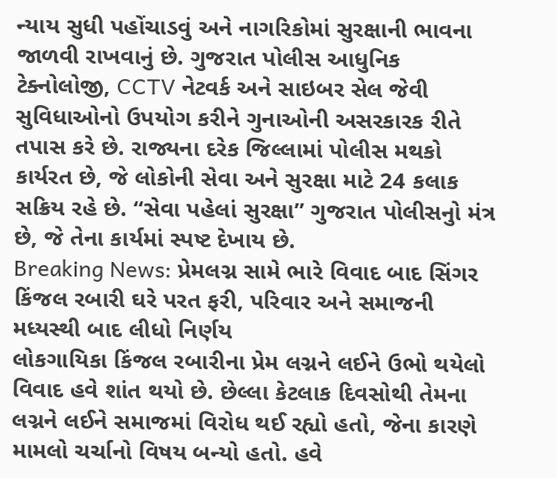ન્યાય સુધી પહોંચાડવું અને નાગરિકોમાં સુરક્ષાની ભાવના જાળવી રાખવાનું છે. ગુજરાત પોલીસ આધુનિક ટેક્નોલોજી, CCTV નેટવર્ક અને સાઇબર સેલ જેવી સુવિધાઓનો ઉપયોગ કરીને ગુનાઓની અસરકારક રીતે તપાસ કરે છે. રાજ્યના દરેક જિલ્લામાં પોલીસ મથકો કાર્યરત છે, જે લોકોની સેવા અને સુરક્ષા માટે 24 કલાક સક્રિય રહે છે. “સેવા પહેલાં સુરક્ષા” ગુજરાત પોલીસનુો મંત્ર છે, જે તેના કાર્યમાં સ્પષ્ટ દેખાય છે.
Breaking News: પ્રેમલગ્ન સામે ભારે વિવાદ બાદ સિંગર કિંજલ રબારી ઘરે પરત ફરી, પરિવાર અને સમાજની મધ્યસ્થી બાદ લીધો નિર્ણય
લોકગાયિકા કિંજલ રબારીના પ્રેમ લગ્નને લઈને ઉભો થયેલો વિવાદ હવે શાંત થયો છે. છેલ્લા કેટલાક દિવસોથી તેમના લગ્નને લઈને સમાજમાં વિરોધ થઈ રહ્યો હતો, જેના કારણે મામલો ચર્ચાનો વિષય બન્યો હતો. હવે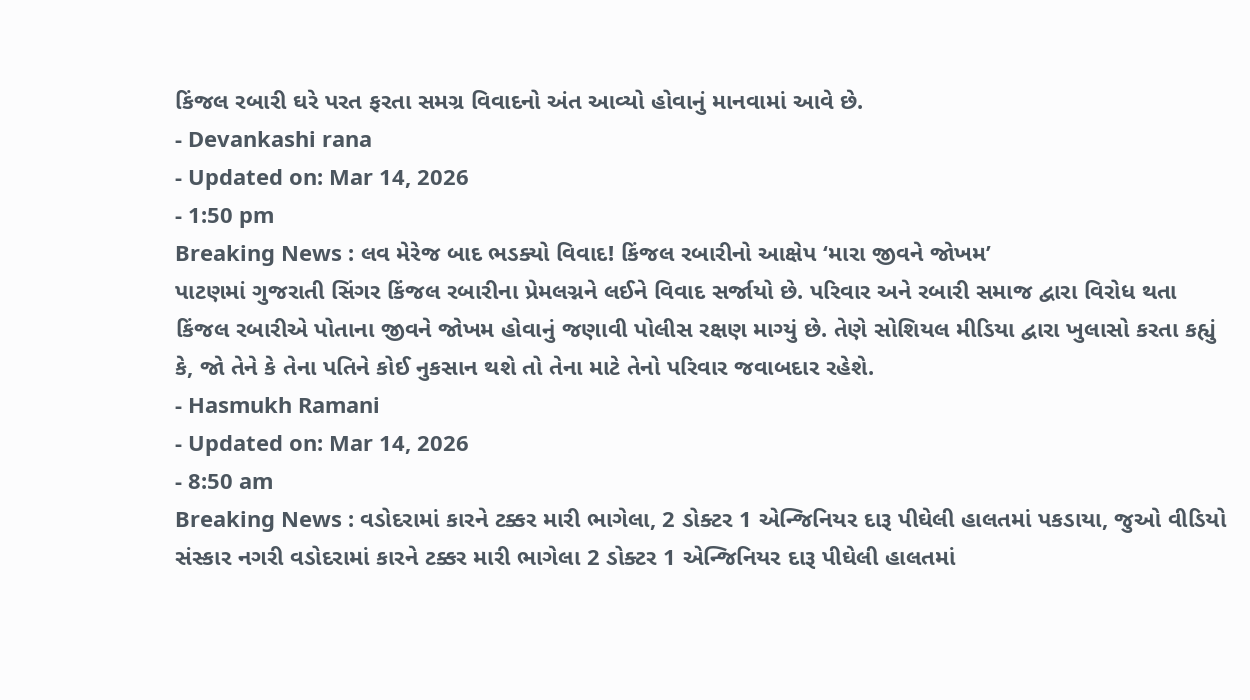કિંજલ રબારી ઘરે પરત ફરતા સમગ્ર વિવાદનો અંત આવ્યો હોવાનું માનવામાં આવે છે.
- Devankashi rana
- Updated on: Mar 14, 2026
- 1:50 pm
Breaking News : લવ મેરેજ બાદ ભડક્યો વિવાદ! કિંજલ રબારીનો આક્ષેપ ‘મારા જીવને જોખમ’
પાટણમાં ગુજરાતી સિંગર કિંજલ રબારીના પ્રેમલગ્નને લઈને વિવાદ સર્જાયો છે. પરિવાર અને રબારી સમાજ દ્વારા વિરોધ થતા કિંજલ રબારીએ પોતાના જીવને જોખમ હોવાનું જણાવી પોલીસ રક્ષણ માગ્યું છે. તેણે સોશિયલ મીડિયા દ્વારા ખુલાસો કરતા કહ્યું કે, જો તેને કે તેના પતિને કોઈ નુકસાન થશે તો તેના માટે તેનો પરિવાર જવાબદાર રહેશે.
- Hasmukh Ramani
- Updated on: Mar 14, 2026
- 8:50 am
Breaking News : વડોદરામાં કારને ટક્કર મારી ભાગેલા, 2 ડોક્ટર 1 એન્જિનિયર દારૂ પીઘેલી હાલતમાં પકડાયા, જુઓ વીડિયો
સંસ્કાર નગરી વડોદરામાં કારને ટક્કર મારી ભાગેલા 2 ડોક્ટર 1 એન્જિનિયર દારૂ પીઘેલી હાલતમાં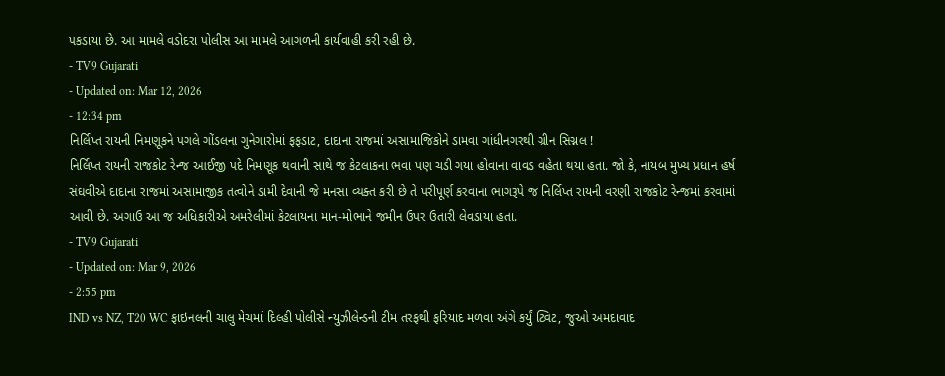પકડાયા છે. આ મામલે વડોદરા પોલીસ આ મામલે આગળની કાર્યવાહી કરી રહી છે.
- TV9 Gujarati
- Updated on: Mar 12, 2026
- 12:34 pm
નિર્લિપ્ત રાયની નિમણૂકને પગલે ગોંડલના ગુનેગારોમાં ફફડાટ, દાદાના રાજમાં અસામાજિકોને ડામવા ગાંધીનગરથી ગ્રીન સિગ્નલ !
નિર્લિપ્ત રાયની રાજકોટ રેન્જ આઈજી પદે નિમણૂક થવાની સાથે જ કેટલાકના ભવા પણ ચડી ગયા હોવાના વાવડ વહેતા થયા હતા. જો કે, નાયબ મુખ્ય પ્રધાન હર્ષ સંઘવીએ દાદાના રાજમાં અસામાજીક તત્વોને ડામી દેવાની જે મનસા વ્યક્ત કરી છે તે પરીપૂર્ણ કરવાના ભાગરૂપે જ નિર્લિપ્ત રાયની વરણી રાજકોટ રેન્જમાં કરવામાં આવી છે. અગાઉ આ જ અધિકારીએ અમરેલીમાં કેટલાયના માન-મોભાને જમીન ઉપર ઉતારી લેવડાયા હતા.
- TV9 Gujarati
- Updated on: Mar 9, 2026
- 2:55 pm
IND vs NZ, T20 WC ફાઇનલની ચાલુ મેચમાં દિલ્હી પોલીસે ન્યુઝીલેન્ડની ટીમ તરફથી ફરિયાદ મળવા અંગે કર્યું ટ્વિટ, જુઓ અમદાવાદ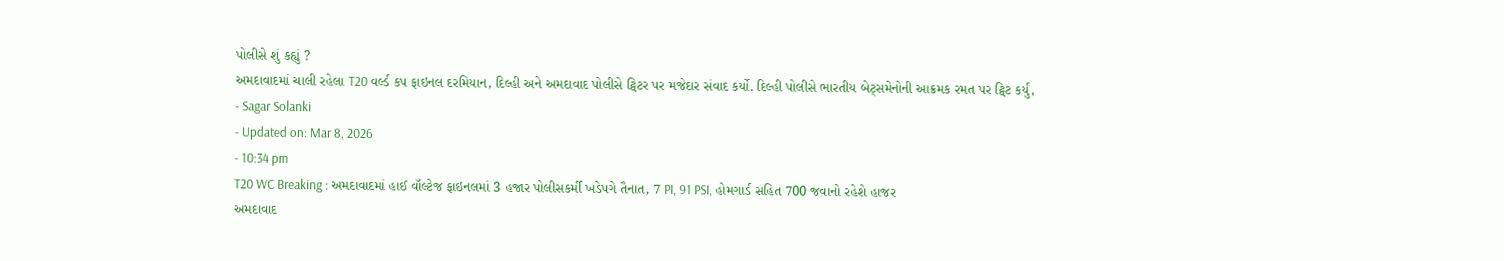પોલીસે શું કહ્યું ?
અમદાવાદમાં ચાલી રહેલા T20 વર્લ્ડ કપ ફાઇનલ દરમિયાન, દિલ્હી અને અમદાવાદ પોલીસે ટ્વિટર પર મજેદાર સંવાદ કર્યો. દિલ્હી પોલીસે ભારતીય બેટ્સમેનોની આક્રમક રમત પર ટ્વિટ કર્યું,
- Sagar Solanki
- Updated on: Mar 8, 2026
- 10:34 pm
T20 WC Breaking : અમદાવાદમાં હાઈ વૉલ્ટેજ ફાઇનલમાં 3 હજાર પોલીસકર્મી ખડેપગે તૈનાત, 7 PI, 91 PSI, હોમગાર્ડ સહિત 700 જવાનો રહેશે હાજર
અમદાવાદ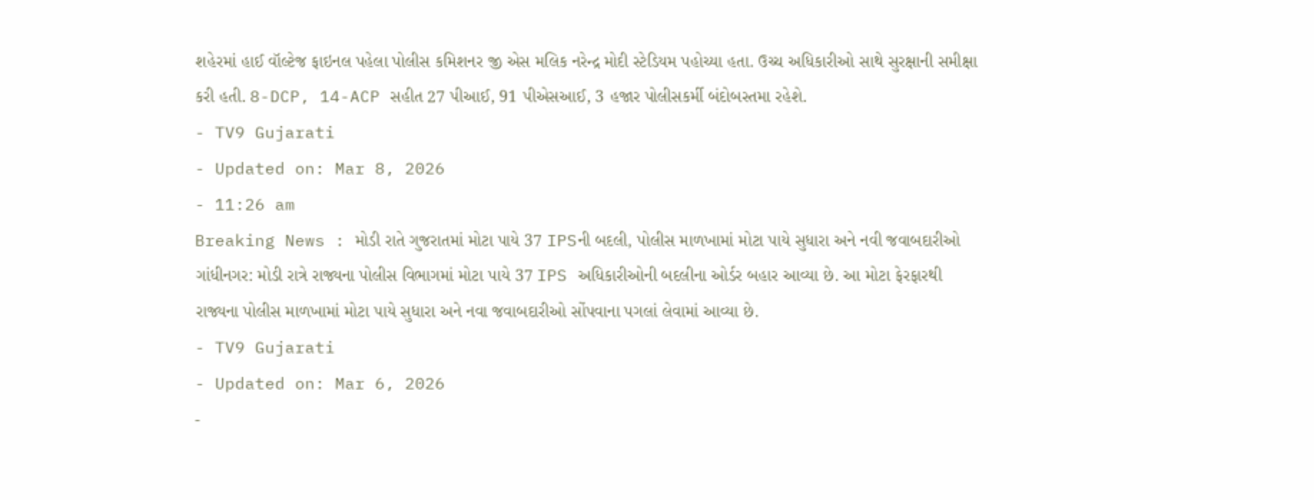શહેરમાં હાઈ વૉલ્ટેજ ફાઇનલ પહેલા પોલીસ કમિશનર જી એસ મલિક નરેન્દ્ર મોદી સ્ટેડિયમ પહોચ્યા હતા. ઉચ્ચ અધિકારીઓ સાથે સુરક્ષાની સમીક્ષા કરી હતી. 8-DCP, 14-ACP સહીત 27 પીઆઈ, 91 પીએસઆઈ, 3 હજાર પોલીસકર્મી બંદોબસ્તમા રહેશે.
- TV9 Gujarati
- Updated on: Mar 8, 2026
- 11:26 am
Breaking News : મોડી રાતે ગુજરાતમાં મોટા પાયે 37 IPSની બદલી, પોલીસ માળખામાં મોટા પાયે સુધારા અને નવી જવાબદારીઓ
ગાંધીનગર: મોડી રાત્રે રાજ્યના પોલીસ વિભાગમાં મોટા પાયે 37 IPS અધિકારીઓની બદલીના ઓર્ડર બહાર આવ્યા છે. આ મોટા ફેરફારથી રાજ્યના પોલીસ માળખામાં મોટા પાયે સુધારા અને નવા જવાબદારીઓ સોંપવાના પગલાં લેવામાં આવ્યા છે.
- TV9 Gujarati
- Updated on: Mar 6, 2026
-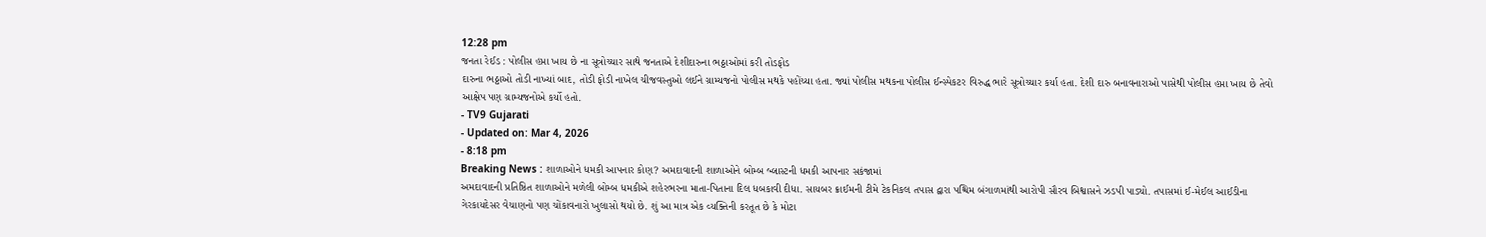12:28 pm
જનતા રેઈડ : પોલીસ હપ્તા ખાય છે ના સૂત્રોચ્ચાર સાથે જનતાએ દેશીદારુના ભઠ્ઠાઓમાં કરી તોડફોડ
દારુના ભઠ્ઠાઓ તોડી નાખ્યાં બાદ, તોડી ફોડી નાખેલ ચીજવસ્તુઓ લઈને ગ્રામ્યજનો પોલીસ મથકે પહોંચ્યા હતા. જ્યાં પોલીસ મથકના પોલીસ ઈન્સ્પેકટર વિરુદ્ધ ભારે સૂત્રોચ્ચાર કર્યા હતા. દેશી દારુ બનાવનારાઓ પાસેથી પોલીસ હપ્તા ખાય છે તેવો આક્ષેપ પણ ગ્રામ્યજનોએ કર્યો હતો.
- TV9 Gujarati
- Updated on: Mar 4, 2026
- 8:18 pm
Breaking News : શાળાઓને ધમકી આપનાર કોણ? અમદાવાદની શાળાઓને બોમ્બ બ્લાસ્ટની ધમકી આપનાર સકંજામાં
અમદાવાદની પ્રતિષ્ઠિત શાળાઓને મળેલી બોમ્બ ધમકીએ શહેરભરના માતા-પિતાના દિલ ધબકાવી દીધા. સાયબર ક્રાઈમની ટીમે ટેકનિકલ તપાસ દ્વારા પશ્ચિમ બંગાળમાંથી આરોપી સૌરવ બિશ્વાસને ઝડપી પાડ્યો. તપાસમાં ઈ-મેઈલ આઈડીના ગેરકાયદેસર વેચાણનો પણ ચોંકાવનારો ખુલાસો થયો છે. શું આ માત્ર એક વ્યક્તિની કરતૂત છે કે મોટા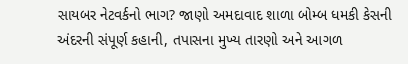સાયબર નેટવર્કનો ભાગ? જાણો અમદાવાદ શાળા બોમ્બ ધમકી કેસની અંદરની સંપૂર્ણ કહાની, તપાસના મુખ્ય તારણો અને આગળ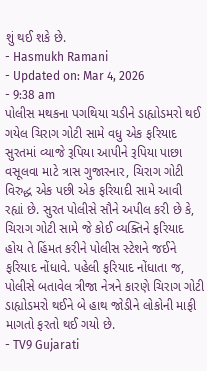શું થઈ શકે છે.
- Hasmukh Ramani
- Updated on: Mar 4, 2026
- 9:38 am
પોલીસ મથકના પગથિયા ચડીને ડાહ્યોડમરો થઈ ગયેલ ચિરાગ ગોટી સામે વધુ એક ફરિયાદ
સુરતમાં વ્યાજે રૂપિયા આપીને રૂપિયા પાછા વસૂલવા માટે ત્રાસ ગુજારનાર, ચિરાગ ગોટી વિરુદ્ધ એક પછી એક ફરિયાદી સામે આવી રહ્યાં છે. સુરત પોલીસે સૌને અપીલ કરી છે કે, ચિરાગ ગોટી સામે જે કોઈ વ્યક્તિને ફરિયાદ હોય તે હિંમત કરીને પોલીસ સ્ટેશને જઈને ફરિયાદ નોંધાવે. પહેલી ફરિયાદ નોંધાતા જ, પોલીસે બતાવેલ ત્રીજા નેત્રને કારણે ચિરાગ ગોટી ડાહ્યોડમરો થઈને બે હાથ જોડીને લોકોની માફી માગતો ફરતો થઈ ગયો છે.
- TV9 Gujarati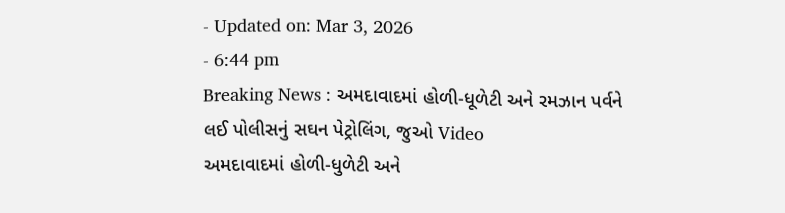- Updated on: Mar 3, 2026
- 6:44 pm
Breaking News : અમદાવાદમાં હોળી-ધૂળેટી અને રમઝાન પર્વને લઈ પોલીસનું સઘન પેટ્રોલિંગ, જુઓ Video
અમદાવાદમાં હોળી-ધુળેટી અને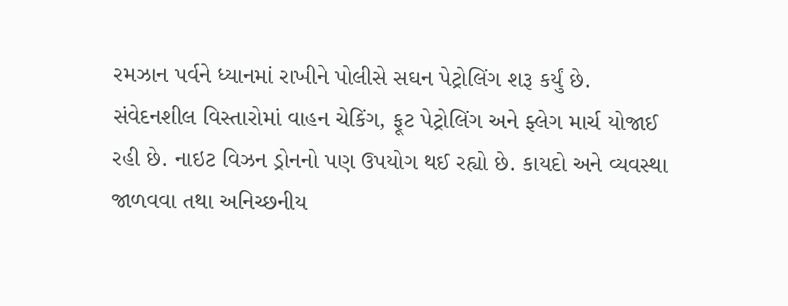રમઝાન પર્વને ધ્યાનમાં રાખીને પોલીસે સઘન પેટ્રોલિંગ શરૂ કર્યું છે. સંવેદનશીલ વિસ્તારોમાં વાહન ચેકિંગ, ફૂટ પેટ્રોલિંગ અને ફ્લેગ માર્ચ યોજાઈ રહી છે. નાઇટ વિઝન ડ્રોનનો પણ ઉપયોગ થઈ રહ્યો છે. કાયદો અને વ્યવસ્થા જાળવવા તથા અનિચ્છનીય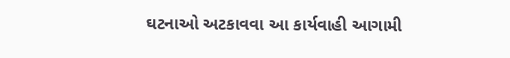ઘટનાઓ અટકાવવા આ કાર્યવાહી આગામી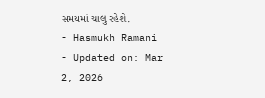સમયમાં ચાલુ રહેશે.
- Hasmukh Ramani
- Updated on: Mar 2, 2026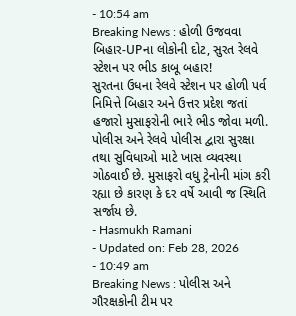- 10:54 am
Breaking News : હોળી ઉજવવા બિહાર-UPના લોકોની દોટ, સુરત રેલવે સ્ટેશન પર ભીડ કાબૂ બહાર!
સુરતના ઉધના રેલવે સ્ટેશન પર હોળી પર્વ નિમિત્તે બિહાર અને ઉત્તર પ્રદેશ જતાં હજારો મુસાફરોની ભારે ભીડ જોવા મળી. પોલીસ અને રેલવે પોલીસ દ્વારા સુરક્ષા તથા સુવિધાઓ માટે ખાસ વ્યવસ્થા ગોઠવાઈ છે. મુસાફરો વધુ ટ્રેનોની માંગ કરી રહ્યા છે કારણ કે દર વર્ષે આવી જ સ્થિતિ સર્જાય છે.
- Hasmukh Ramani
- Updated on: Feb 28, 2026
- 10:49 am
Breaking News : પોલીસ અને ગૌરક્ષકોની ટીમ પર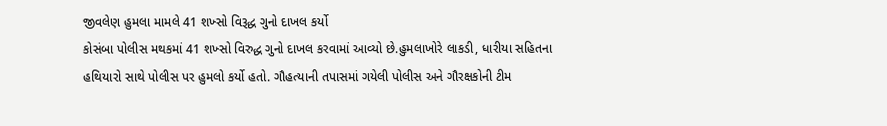જીવલેણ હુમલા મામલે 41 શખ્સો વિરૂદ્ધ ગુનો દાખલ કર્યો
કોસંબા પોલીસ મથકમાં 41 શખ્સો વિરુદ્ધ ગુનો દાખલ કરવામાં આવ્યો છે.હુમલાખોરે લાકડી, ધારીયા સહિતના હથિયારો સાથે પોલીસ પર હુમલો કર્યો હતો. ગૌહત્યાની તપાસમાં ગયેલી પોલીસ અને ગૌરક્ષકોની ટીમ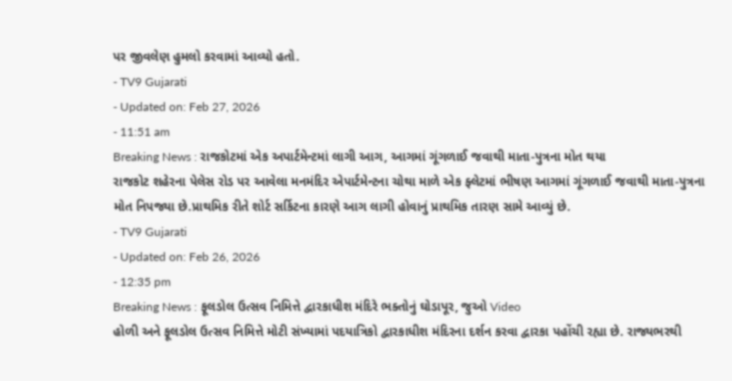પર જીવલેણ હુમલો કરવામાં આવ્યો હતો.
- TV9 Gujarati
- Updated on: Feb 27, 2026
- 11:51 am
Breaking News : રાજકોટમાં એક અપાર્ટમેન્ટમાં લાગી આગ, આગમાં ગૂંગળાઈ જવાથી માતા-પુત્રના મોત થયા
રાજકોટ શહેરના પેલેસ રોડ પર આવેલા મનમંદિર એપાર્ટમેન્ટના ચોથા માળે એક ફ્લેટમાં ભીષણ આગમાં ગૂંગળાઈ જવાથી માતા-પુત્રના મોત નિપજ્યા છે.પ્રાથમિક રીતે શોર્ટ સર્કિટના કારણે આગ લાગી હોવાનું પ્રાથમિક તારણ સામે આવ્યું છે.
- TV9 Gujarati
- Updated on: Feb 26, 2026
- 12:35 pm
Breaking News : ફૂલડોલ ઉત્સવ નિમિત્તે દ્વારકાધીશ મંદિરે ભક્તોનું ઘોડાપૂર, જુઓ Video
હોળી અને ફૂલડોલ ઉત્સવ નિમિત્તે મોટી સંખ્યામાં પદયાત્રિકો દ્વારકાધીશ મંદિરના દર્શન કરવા દ્વારકા પહોંચી રહ્યા છે. રાજ્યભરથી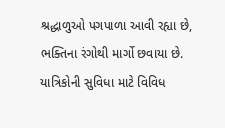શ્રદ્ધાળુઓ પગપાળા આવી રહ્યા છે, ભક્તિના રંગોથી માર્ગો છવાયા છે. યાત્રિકોની સુવિધા માટે વિવિધ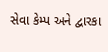સેવા કેમ્પ અને દ્વારકા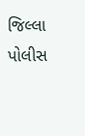જિલ્લા પોલીસ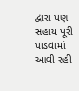દ્વારા પણ સહાય પૂરી પાડવામાં આવી રહી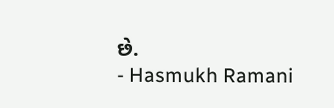છે.
- Hasmukh Ramani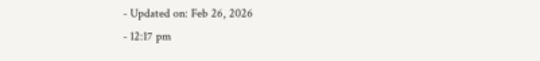- Updated on: Feb 26, 2026
- 12:17 pm